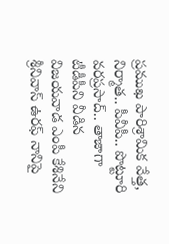ప్రముఖ పారిశ్రామిక వేత్త, నిర్మాత.. పీవీపీ.. పొట్టూరి వరప్రసాద్.. తాజాగా టీడీపీని వీడిన విజయవాడ ఎంపీ కేశినేని శ్రీనివాస్ ఉరఫ్ నానిపై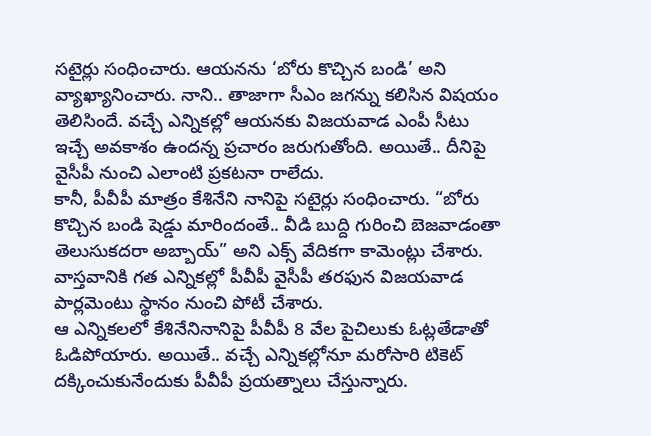సటైర్లు సంధించారు. ఆయనను ‘బోరు కొచ్చిన బండి’ అని వ్యాఖ్యానించారు. నాని.. తాజాగా సీఎం జగన్ను కలిసిన విషయం తెలిసిందే. వచ్చే ఎన్నికల్లో ఆయనకు విజయవాడ ఎంపీ సీటు ఇచ్చే అవకాశం ఉందన్న ప్రచారం జరుగుతోంది. అయితే.. దీనిపై వైసీపీ నుంచి ఎలాంటి ప్రకటనా రాలేదు.
కానీ, పీవీపీ మాత్రం కేశినేని నానిపై సటైర్లు సంధించారు. “బోరు కొచ్చిన బండి షెడ్డు మారిందంతే.. వీడి బుద్ది గురించి బెజవాడంతా తెలుసుకదరా అబ్బాయ్” అని ఎక్స్ వేదికగా కామెంట్లు చేశారు. వాస్తవానికి గత ఎన్నికల్లో పీవీపీ వైసీపీ తరఫున విజయవాడ పార్లమెంటు స్థానం నుంచి పోటీ చేశారు.
ఆ ఎన్నికలలో కేశినేనినానిపై పీవీపీ 8 వేల పైచిలుకు ఓట్లతేడాతో ఓడిపోయారు. అయితే.. వచ్చే ఎన్నికల్లోనూ మరోసారి టికెట్ దక్కించుకునేందుకు పీవీపీ ప్రయత్నాలు చేస్తున్నారు.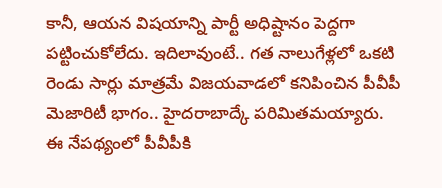కానీ, ఆయన విషయాన్ని పార్టీ అధిష్టానం పెద్దగా పట్టించుకోలేదు. ఇదిలావుంటే.. గత నాలుగేళ్లలో ఒకటి రెండు సార్లు మాత్రమే విజయవాడలో కనిపించిన పీవీపీ మెజారిటీ భాగం.. హైదరాబాద్కే పరిమితమయ్యారు.
ఈ నేపథ్యంలో పీవీపీకి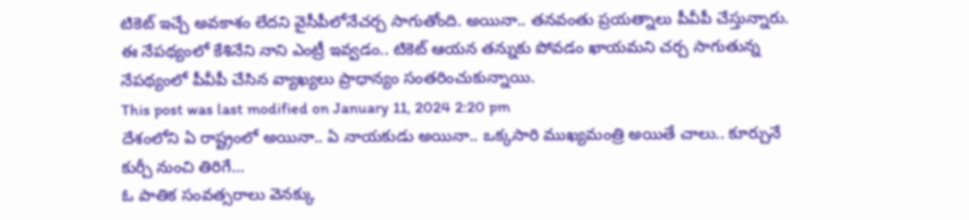టికెట్ ఇచ్చే అవకాశం లేదని వైసీపీలోనేచర్చ సాగుతోంది. అయినా.. తనవంతు ప్రయత్నాలు పీవీపీ చేస్తున్నారు. ఈ నేపథ్యంలో కేశినేని నాని ఎంట్రీ ఇవ్వడం.. టికెట్ ఆయన తన్నుకు పోవడం ఖాయమని చర్చ సాగుతున్న నేపథ్యంలో పీవీపీ చేసిన వ్యాఖ్యలు ప్రాధాన్యం సంతరించుకున్నాయి.
This post was last modified on January 11, 2024 2:20 pm
దేశంలోని ఏ రాష్ట్రంలో అయినా.. ఏ నాయకుడు అయినా.. ఒక్కసారి ముఖ్యమంత్రి అయితే చాలు.. కూర్చునే కుర్చీ నుంచి తిరిగే…
ఓ పాతిక సంవత్సరాలు వెనక్కు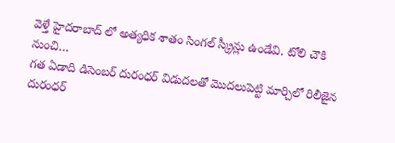వెళ్తే హైదరాబాద్ లో అత్యధిక శాతం సింగల్ స్క్రీన్లు ఉండేవి. టోలి చౌకి నుంచి…
గత ఏడాది డిసెంబర్ దురంధర్ విడుదలతో మొదలుపెట్టి మార్చిలో రిలీజైన దురంధర్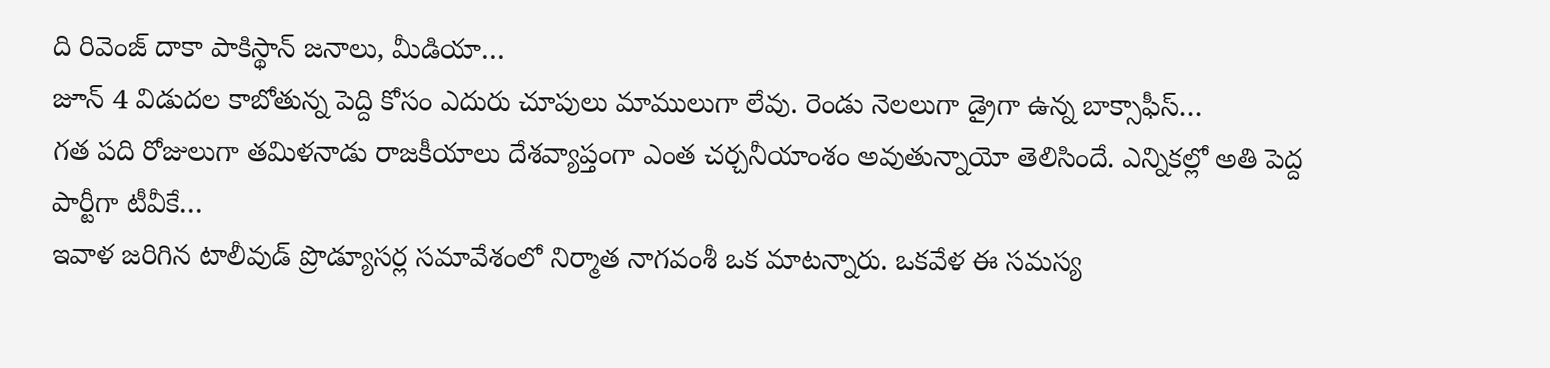ది రివెంజ్ దాకా పాకిస్థాన్ జనాలు, మీడియా…
జూన్ 4 విడుదల కాబోతున్న పెద్ది కోసం ఎదురు చూపులు మాములుగా లేవు. రెండు నెలలుగా డ్రైగా ఉన్న బాక్సాఫీస్…
గత పది రోజులుగా తమిళనాడు రాజకీయాలు దేశవ్యాప్తంగా ఎంత చర్చనీయాంశం అవుతున్నాయో తెలిసిందే. ఎన్నికల్లో అతి పెద్ద పార్టీగా టీవీకే…
ఇవాళ జరిగిన టాలీవుడ్ ప్రొడ్యూసర్ల సమావేశంలో నిర్మాత నాగవంశీ ఒక మాటన్నారు. ఒకవేళ ఈ సమస్య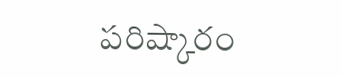పరిష్కారం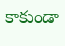కాకుండా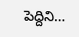పెద్దిని…